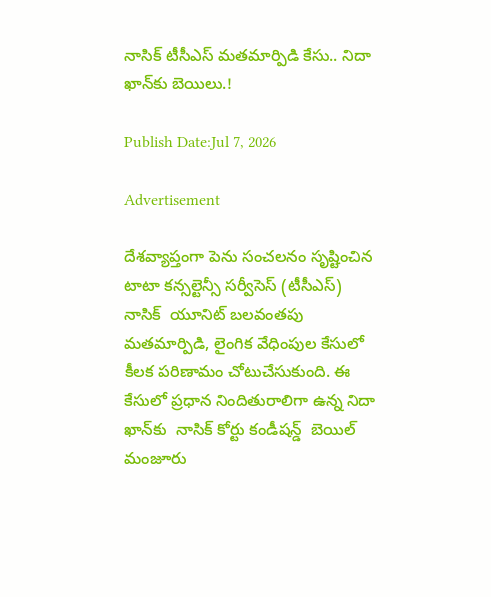నాసిక్ టీసీఎస్ మతమార్పిడి కేసు.. నిదా ఖాన్‌కు బెయిలు.!

Publish Date:Jul 7, 2026

Advertisement

దేశవ్యాప్తంగా పెను సంచలనం సృష్టించిన టాటా కన్సల్టెన్సీ సర్వీసెస్ (టీసీఎస్) నాసిక్  యూనిట్ బలవంతపు మతమార్పిడి, లైంగిక వేధింపుల కేసులో కీలక పరిణామం చోటుచేసుకుంది. ఈ కేసులో ప్రధాన నిందితురాలిగా ఉన్న నిదా ఖాన్‌కు  నాసిక్ కోర్టు కండీషన్డ్  బెయిల్ మంజూరు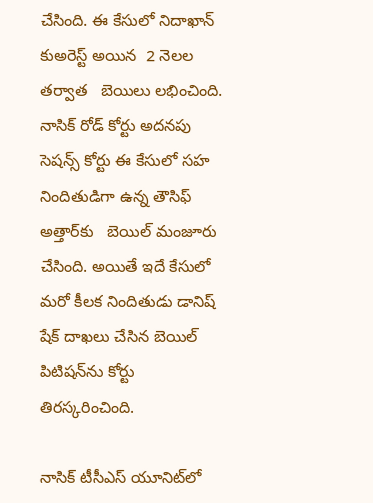చేసింది. ఈ కేసులో నిదాఖాన్ కుఅరెస్ట్ అయిన  2 నెలల తర్వాత   బెయిలు లభించింది. నాసిక్ రోడ్ కోర్టు అదనపు సెషన్స్ కోర్టు ఈ కేసులో సహ నిందితుడిగా ఉన్న తౌసిఫ్ అత్తార్‌కు   బెయిల్ మంజూరు చేసింది. అయితే ఇదే కేసులో  మరో కీలక నిందితుడు డానిష్ షేక్ దాఖలు చేసిన బెయిల్ పిటిషన్‌ను కోర్టు   తిరస్కరించింది.

నాసిక్ టీసీఎస్ యూనిట్‌లో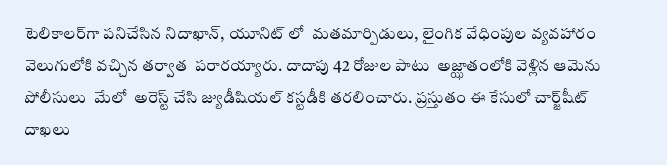టెలికాలర్‌గా పనిచేసిన నిదాఖాన్, యూనిట్ లో  మతమార్పిడులు, లైంగిక వేధింపుల వ్యవహారం వెలుగులోకి వచ్చిన తర్వాత  పరారయ్యారు. దాదాపు 42 రోజుల పాటు  అజ్ఝాతంలోకి వెళ్లిన ఆమెను పోలీసులు  మేలో  అరెస్ట్ చేసి జ్యుడీషియల్ కస్టడీకి తరలించారు. ప్రస్తుతం ఈ కేసులో చార్జ్‌షీట్ దాఖలు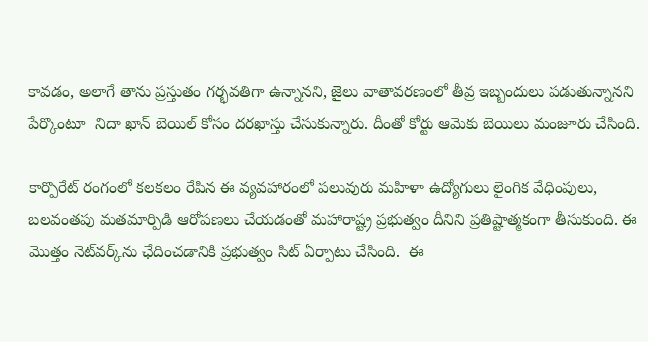కావడం, అలాగే తాను ప్రస్తుతం గర్భవతిగా ఉన్నానని, జైలు వాతావరణంలో తీవ్ర ఇబ్బందులు పడుతున్నానని పేర్కొంటూ  నిదా ఖాన్ బెయిల్ కోసం దరఖాస్తు చేసుకున్నారు. దీంతో కోర్టు ఆమెకు బెయిలు మంజూరు చేసింది.

కార్పొరేట్ రంగంలో కలకలం రేపిన ఈ వ్యవహారంలో పలువురు మహిళా ఉద్యోగులు లైంగిక వేధింపులు, బలవంతపు మతమార్పిడి ఆరోపణలు చేయడంతో మహారాష్ట్ర ప్రభుత్వం దీనిని ప్రతిష్టాత్మకంగా తీసుకుంది. ఈ మొత్తం నెట్‌వర్క్‌ను ఛేదించడానికి ప్రభుత్వం సిట్ ఏర్పాటు చేసింది.  ఈ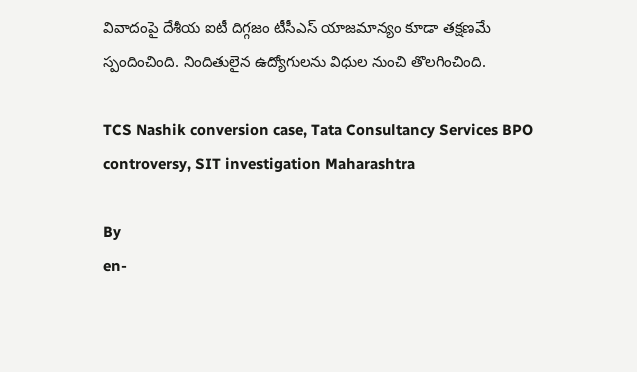వివాదంపై దేశీయ ఐటీ దిగ్గజం టీసీఎస్ యాజమాన్యం కూడా తక్షణమే స్పందించింది. నిందితులైన ఉద్యోగులను విధుల నుంచి తొలగించింది.

TCS Nashik conversion case, Tata Consultancy Services BPO controversy, SIT investigation Maharashtra

By
en-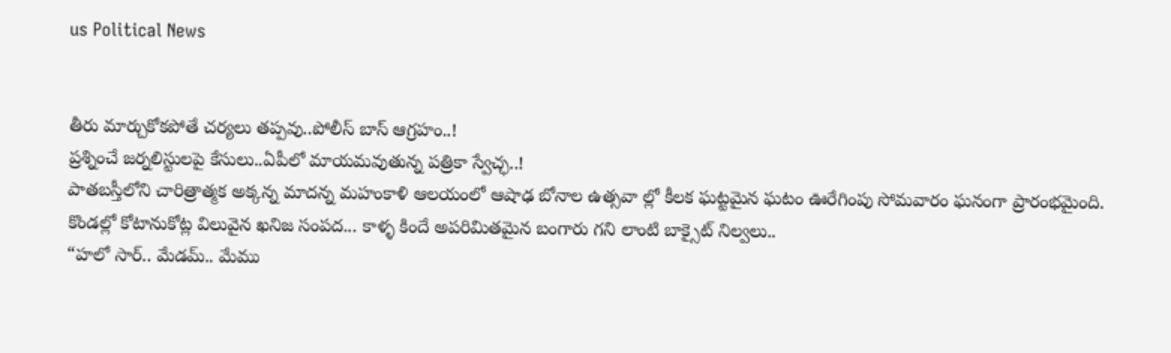us Political News


తీరు మార్చుకోకపోతే చర్యలు తప్పవు..పోలీస్ బాస్ ఆగ్రహం..!
ప్రశ్నించే జర్నలిస్టులపై కేసులు..ఏపీలో మాయమవుతున్న పత్రికా స్వేచ్ఛ..!
పాతబస్తీలోని చారిత్రాత్మక అక్కన్న మాదన్న మహంకాళి ఆలయంలో ఆషాఢ బోనాల ఉత్సవా ల్లో కీలక ఘట్టమైన ఘటం ఊరేగింపు సోమవారం ఘనంగా ప్రారంభమైంది.
కొండల్లో కోటానుకోట్ల విలువైన ఖనిజ సంపద... కాళ్ళ కిందే అపరిమితమైన బంగారు గని లాంటి బాక్సైట్ నిల్వలు..
“హలో సార్.. మేడమ్.. మేము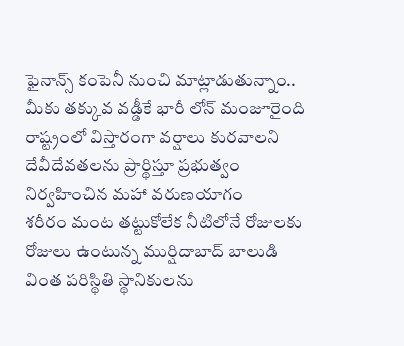ఫైనాన్స్ కంపెనీ నుంచి మాట్లాడుతున్నాం.. మీకు తక్కువ వడ్డీకే భారీ లోన్ మంజూరైంది
రాష్ట్రంలో విస్తారంగా వర్షాలు కురవాలని దేవీదేవతలను ప్రార్థిస్తూ ప్రభుత్వం నిర్వహించిన మహా వరుణయాగం
శరీరం మంట తట్టుకోలేక నీటిలోనే రోజులకు రోజులు ఉంటున్న ముర్షిదాబాద్‌ బాలుడి వింత పరిస్థితి స్థానికులను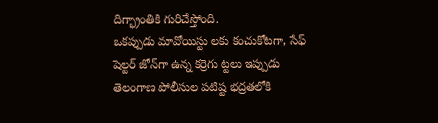దిగ్భ్రాంతికి గురిచేస్తోంది.
ఒకప్పుడు మావోయిస్టు లకు కంచుకోటగా, సేఫ్‌ షెల్టర్‌ జోన్‌గా ఉన్న కర్రెగు ట్టలు ఇప్పుడు తెలంగాణ పోలీసుల పటిష్ట భద్రతలోకి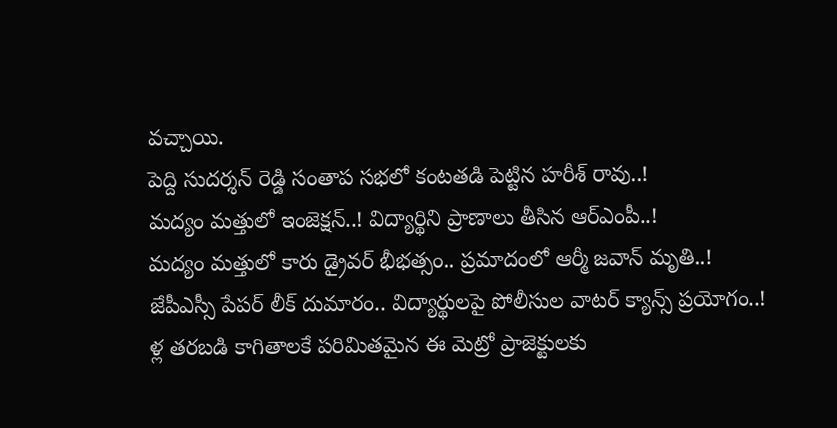వచ్చాయి.
పెద్ది సుదర్శన్ రెడ్డి సంతాప సభలో కంటతడి పెట్టిన హరీశ్ రావు..!
మద్యం మత్తులో ఇంజెక్షన్..! విద్యార్థిని ప్రాణాలు తీసిన ఆర్ఎంపీ..!
మద్యం మత్తులో కారు డ్రైవర్ భీభత్సం.. ప్రమాదంలో ఆర్మీ జవాన్ మృతి..!
జేపీఎస్సీ పేపర్ లీక్ దుమారం.. విద్యార్థులపై పోలీసుల వాటర్ క్యాన్స్ ప్రయోగం..!
ళ్ల తరబడి కాగితాలకే పరిమితమైన ఈ మెట్రో ప్రాజెక్టులకు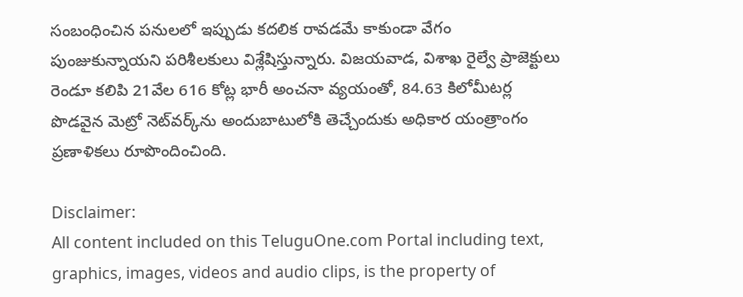సంబంధించిన పనులలో ఇప్పుడు కదలిక రావడమే కాకుండా వేగం పుంజుకున్నాయని పరిశీలకులు విశ్లేషిస్తున్నారు. విజయవాడ, విశాఖ రైల్వే ప్రాజెక్టులు రెండూ కలిపి 21వేల 616 కోట్ల భారీ అంచనా వ్యయంతో, 84.63 కిలోమీటర్ల పొడవైన మెట్రో నెట్‌వర్క్‌ను అందుబాటులోకి తెచ్చేందుకు అధికార యంత్రాంగం ప్రణాళికలు రూపొందించింది.

Disclaimer:
All content included on this TeluguOne.com Portal including text, graphics, images, videos and audio clips, is the property of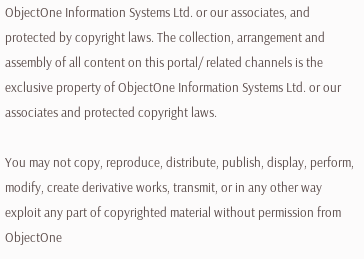ObjectOne Information Systems Ltd. or our associates, and protected by copyright laws. The collection, arrangement and assembly of all content on this portal/ related channels is the exclusive property of ObjectOne Information Systems Ltd. or our associates and protected copyright laws.

You may not copy, reproduce, distribute, publish, display, perform, modify, create derivative works, transmit, or in any other way exploit any part of copyrighted material without permission from ObjectOne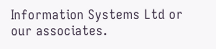Information Systems Ltd or our associates.